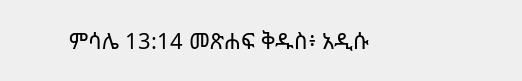ምሳሌ 13:14 መጽሐፍ ቅዱስ፥ አዲሱ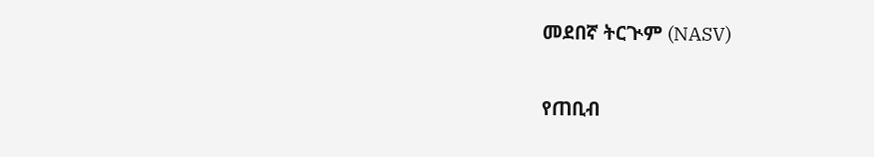መደበኛ ትርጒም (NASV)

የጠቢብ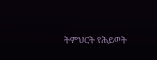ትምህርት የሕይወት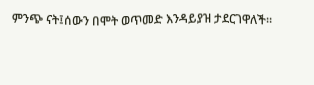ምንጭ ናት፤ሰውን በሞት ወጥመድ እንዳይያዝ ታደርገዋለች።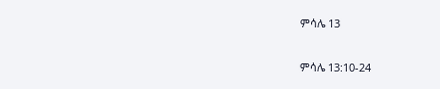ምሳሌ 13

ምሳሌ 13:10-24